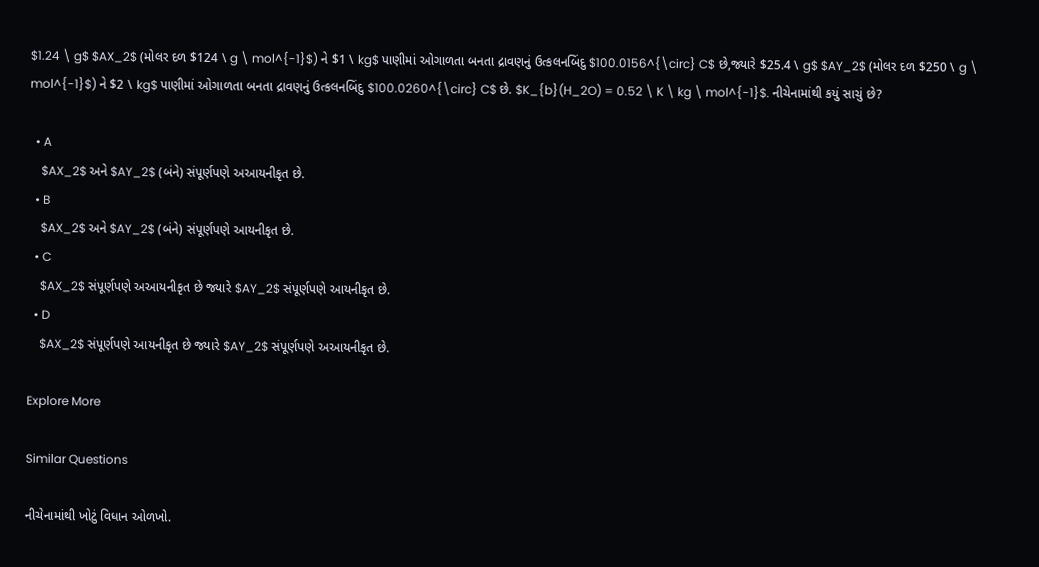$1.24 \ g$ $AX_2$ (મોલર દળ $124 \ g \ mol^{-1}$) ને $1 \ kg$ પાણીમાં ઓગાળતા બનતા દ્રાવણનું ઉત્કલનબિંદુ $100.0156^{\circ} C$ છે,જ્યારે $25.4 \ g$ $AY_2$ (મોલર દળ $250 \ g \ mol^{-1}$) ને $2 \ kg$ પાણીમાં ઓગાળતા બનતા દ્રાવણનું ઉત્કલનબિંદુ $100.0260^{\circ} C$ છે. $K_{b}(H_2O) = 0.52 \ K \ kg \ mol^{-1}$. નીચેનામાંથી કયું સાચું છે?

  • A
    $AX_2$ અને $AY_2$ (બંને) સંપૂર્ણપણે અઆયનીકૃત છે.
  • B
    $AX_2$ અને $AY_2$ (બંને) સંપૂર્ણપણે આયનીકૃત છે.
  • C
    $AX_2$ સંપૂર્ણપણે અઆયનીકૃત છે જ્યારે $AY_2$ સંપૂર્ણપણે આયનીકૃત છે.
  • D
    $AX_2$ સંપૂર્ણપણે આયનીકૃત છે જ્યારે $AY_2$ સંપૂર્ણપણે અઆયનીકૃત છે.

Explore More

Similar Questions

નીચેનામાંથી ખોટું વિધાન ઓળખો.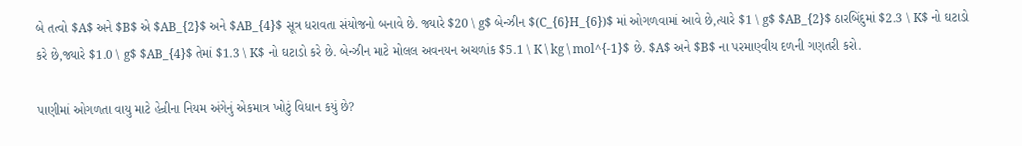બે તત્વો $A$ અને $B$ એ $AB_{2}$ અને $AB_{4}$ સૂત્ર ધરાવતા સંયોજનો બનાવે છે. જ્યારે $20 \ g$ બેન્ઝીન $(C_{6}H_{6})$ માં ઓગળવામાં આવે છે,ત્યારે $1 \ g$ $AB_{2}$ ઠારબિંદુમાં $2.3 \ K$ નો ઘટાડો કરે છે,જ્યારે $1.0 \ g$ $AB_{4}$ તેમાં $1.3 \ K$ નો ઘટાડો કરે છે. બેન્ઝીન માટે મોલલ અવનયન અચળાંક $5.1 \ K \ kg \ mol^{-1}$ છે. $A$ અને $B$ ના પરમાણ્વીય દળની ગણતરી કરો.

પાણીમાં ઓગળતા વાયુ માટે હેન્રીના નિયમ અંગેનું એકમાત્ર ખોટું વિધાન કયું છે?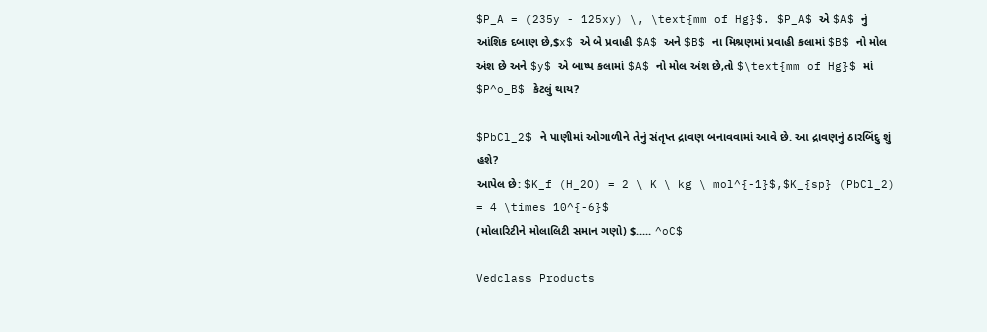$P_A = (235y - 125xy) \, \text{mm of Hg}$. $P_A$ એ $A$ નું આંશિક દબાણ છે,$x$ એ બે પ્રવાહી $A$ અને $B$ ના મિશ્રણમાં પ્રવાહી કલામાં $B$ નો મોલ અંશ છે અને $y$ એ બાષ્પ કલામાં $A$ નો મોલ અંશ છે,તો $\text{mm of Hg}$ માં $P^o_B$ કેટલું થાય?

$PbCl_2$ ને પાણીમાં ઓગાળીને તેનું સંતૃપ્ત દ્રાવણ બનાવવામાં આવે છે. આ દ્રાવણનું ઠારબિંદુ શું હશે?
આપેલ છે: $K_f (H_2O) = 2 \ K \ kg \ mol^{-1}$,$K_{sp} (PbCl_2) = 4 \times 10^{-6}$
(મોલારિટીને મોલાલિટી સમાન ગણો) $..... ^oC$

Vedclass Products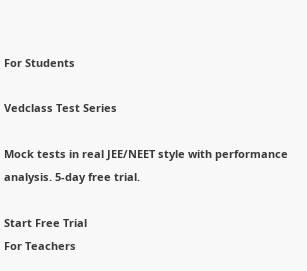For Students

Vedclass Test Series

Mock tests in real JEE/NEET style with performance analysis. 5-day free trial.

Start Free Trial
For Teachers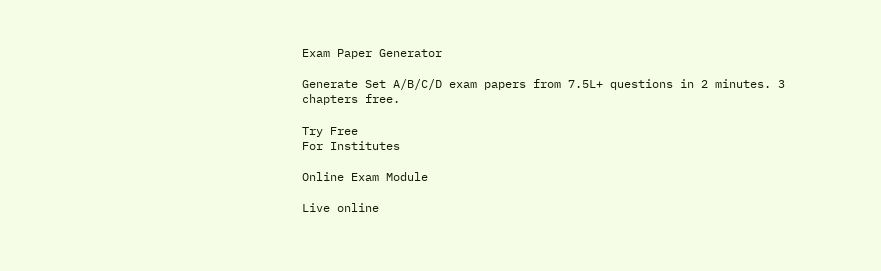Exam Paper Generator

Generate Set A/B/C/D exam papers from 7.5L+ questions in 2 minutes. 3 chapters free.

Try Free
For Institutes

Online Exam Module

Live online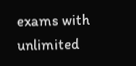exams with unlimited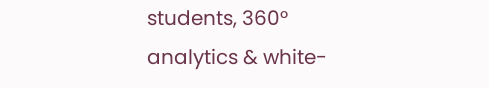students, 360° analytics & white-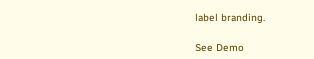label branding.

See Demo